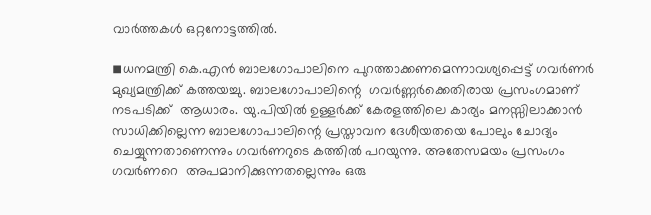വാർത്തകൾ ഒറ്റനോട്ടത്തിൽ.

◾ധനമന്ത്രി കെ.എന്‍ ബാലഗോപാലിനെ പുറത്താക്കണമെന്നാവശ്യപ്പെട്ട് ഗവര്‍ണര്‍ മുഖ്യമന്ത്രിക്ക് കത്തയച്ചു. ബാലഗോപാലിന്റെ  ഗവര്‍ണ്ണര്‍ക്കെതിരായ പ്രസംഗമാണ് നടപടിക്ക്  ആധാരം. യു.പിയില്‍ ഉള്ളര്‍ക്ക് കേരളത്തിലെ കാര്യം മനസ്സിലാക്കാന്‍ സാധിക്കില്ലെന്ന ബാലഗോപാലിന്റെ പ്രസ്താവന ദേശീയതയെ പോലും ചോദ്യം ചെയ്യുന്നതാണെന്നും ഗവര്‍ണറുടെ കത്തില്‍ പറയുന്നു. അതേസമയം പ്രസംഗം ഗവര്‍ണറെ  അപമാനിക്കുന്നതല്ലെന്നും ഒരു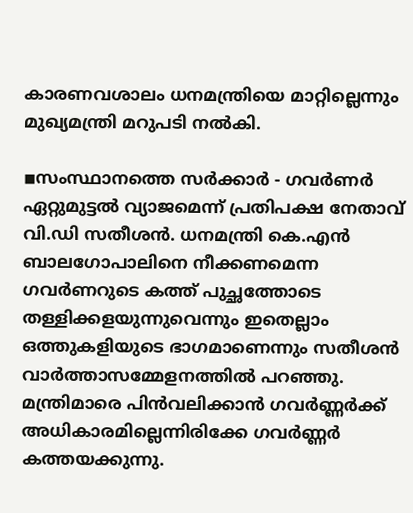കാരണവശാലം ധനമന്ത്രിയെ മാറ്റില്ലെന്നും മുഖ്യമന്ത്രി മറുപടി നല്‍കി.

◾സംസ്ഥാനത്തെ സര്‍ക്കാര്‍ - ഗവര്‍ണര്‍ ഏറ്റുമുട്ടല്‍ വ്യാജമെന്ന് പ്രതിപക്ഷ നേതാവ് വി.ഡി സതീശന്‍. ധനമന്ത്രി കെ.എന്‍ ബാലഗോപാലിനെ നീക്കണമെന്ന ഗവര്‍ണറുടെ കത്ത് പുച്ഛത്തോടെ തള്ളിക്കളയുന്നുവെന്നും ഇതെല്ലാം ഒത്തുകളിയുടെ ഭാഗമാണെന്നും സതീശന്‍ വാര്‍ത്താസമ്മേളനത്തില്‍ പറഞ്ഞു. മന്ത്രിമാരെ പിന്‍വലിക്കാന്‍ ഗവര്‍ണ്ണര്‍ക്ക് അധികാരമില്ലെന്നിരിക്കേ ഗവര്‍ണ്ണര്‍ കത്തയക്കുന്നു.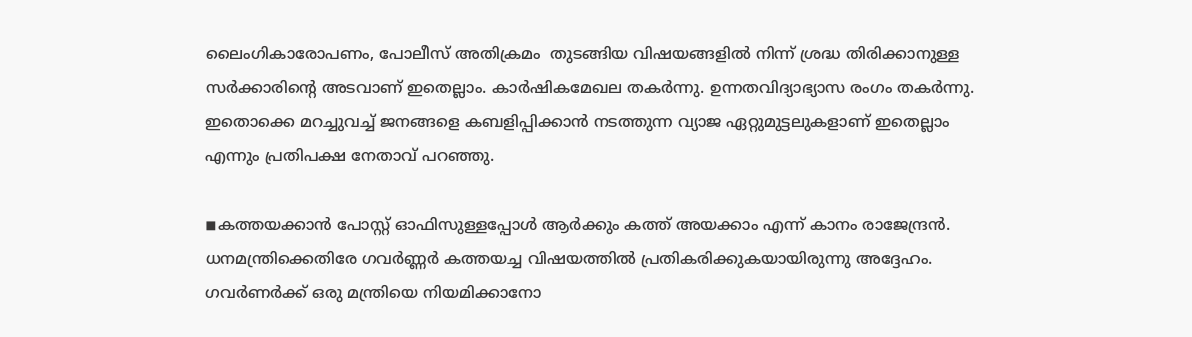ലൈംഗികാരോപണം, പോലീസ് അതിക്രമം  തുടങ്ങിയ വിഷയങ്ങളില്‍ നിന്ന് ശ്രദ്ധ തിരിക്കാനുള്ള സര്‍ക്കാരിന്റെ അടവാണ് ഇതെല്ലാം. കാര്‍ഷികമേഖല തകര്‍ന്നു. ഉന്നതവിദ്യാഭ്യാസ രംഗം തകര്‍ന്നു. ഇതൊക്കെ മറച്ചുവച്ച് ജനങ്ങളെ കബളിപ്പിക്കാന്‍ നടത്തുന്ന വ്യാജ ഏറ്റുമുട്ടലുകളാണ് ഇതെല്ലാം എന്നും പ്രതിപക്ഷ നേതാവ് പറഞ്ഞു.

◾കത്തയക്കാന്‍ പോസ്റ്റ് ഓഫിസുള്ളപ്പോള്‍ ആര്‍ക്കും കത്ത് അയക്കാം എന്ന് കാനം രാജേന്ദ്രന്‍. ധനമന്ത്രിക്കെതിരേ ഗവര്‍ണ്ണര്‍ കത്തയച്ച വിഷയത്തില്‍ പ്രതികരിക്കുകയായിരുന്നു അദ്ദേഹം. ഗവര്‍ണര്‍ക്ക് ഒരു മന്ത്രിയെ നിയമിക്കാനോ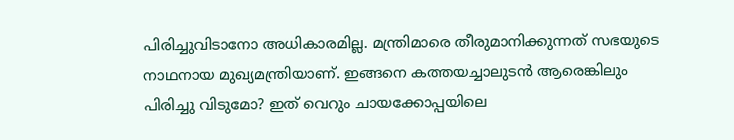പിരിച്ചുവിടാനോ അധികാരമില്ല. മന്ത്രിമാരെ തീരുമാനിക്കുന്നത് സഭയുടെ നാഥനായ മുഖ്യമന്ത്രിയാണ്. ഇങ്ങനെ കത്തയച്ചാലുടന്‍ ആരെങ്കിലും പിരിച്ചു വിടുമോ? ഇത് വെറും ചായക്കോപ്പയിലെ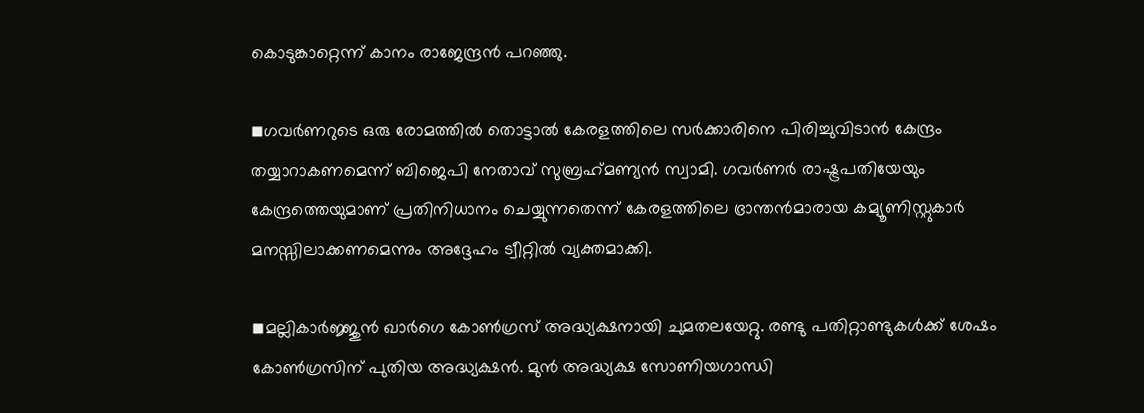കൊടുങ്കാറ്റെന്ന് കാനം രാജേന്ദ്രന്‍ പറഞ്ഞു.

◾ഗവര്‍ണറുടെ ഒരു രോമത്തില്‍ തൊട്ടാല്‍ കേരളത്തിലെ സര്‍ക്കാരിനെ പിരിച്ചുവിടാന്‍ കേന്ദ്രം തയ്യാറാകണമെന്ന് ബിജെപി നേതാവ് സുബ്രഹ്‌മണ്യന്‍ സ്വാമി. ഗവര്‍ണര്‍ രാഷ്ട്രപതിയേയും കേന്ദ്രത്തെയുമാണ് പ്രതിനിധാനം ചെയ്യുന്നതെന്ന് കേരളത്തിലെ ഭ്രാന്തന്‍മാരായ കമ്യൂണിസ്റ്റുകാര്‍ മനസ്സിലാക്കണമെന്നും അദ്ദേഹം ട്വീറ്റില്‍ വ്യക്തമാക്കി.

◾മല്ലികാര്‍ജ്ജുന്‍ ഖാര്‍ഗെ കോണ്‍ഗ്രസ് അദ്ധ്യക്ഷനായി ചുമതലയേറ്റു. രണ്ടു പതിറ്റാണ്ടുകള്‍ക്ക് ശേഷം കോണ്‍ഗ്രസിന് പുതിയ അദ്ധ്യക്ഷന്‍. മുന്‍ അദ്ധ്യക്ഷ സോണിയഗാന്ധി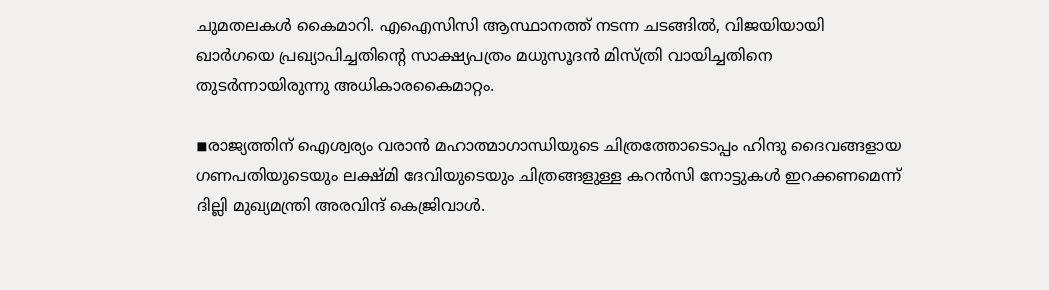ചുമതലകള്‍ കൈമാറി. എഐസിസി ആസ്ഥാനത്ത് നടന്ന ചടങ്ങില്‍, വിജയിയായി ഖാര്‍ഗയെ പ്രഖ്യാപിച്ചതിന്റെ സാക്ഷ്യപത്രം മധുസൂദന്‍ മിസ്ത്രി വായിച്ചതിനെ തുടര്‍ന്നായിരുന്നു അധികാരകൈമാറ്റം.

◾രാജ്യത്തിന് ഐശ്വര്യം വരാന്‍ മഹാത്മാഗാന്ധിയുടെ ചിത്രത്തോടൊപ്പം ഹിന്ദു ദൈവങ്ങളായ ഗണപതിയുടെയും ലക്ഷ്മി ദേവിയുടെയും ചിത്രങ്ങളുള്ള കറന്‍സി നോട്ടുകള്‍ ഇറക്കണമെന്ന് ദില്ലി മുഖ്യമന്ത്രി അരവിന്ദ് കെജ്രിവാള്‍.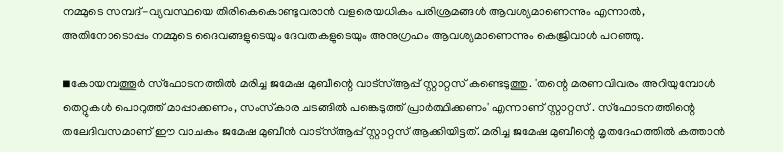നമ്മുടെ സമ്പദ്-വ്യവസ്ഥയെ തിരികെകൊണ്ടുവരാന്‍ വളരെയധികം പരിശ്രമങ്ങള്‍ ആവശ്യമാണെന്നും എന്നാല്‍, അതിനോടൊപ്പം നമ്മുടെ ദൈവങ്ങളുടെയും ദേവതകളുടെയും അനുഗ്രഹം ആവശ്യമാണെന്നും കെജ്രിവാള്‍ പറഞ്ഞു.

◾കോയമ്പത്തൂര്‍ സ്‌ഫോടനത്തില്‍ മരിച്ച ജമേഷ മുബീന്റെ വാട്സ്ആപ്പ് സ്റ്റാറ്റസ് കണ്ടെടുത്തു. 'തന്റെ മരണവിവരം അറിയുമ്പോള്‍ തെറ്റുകള്‍ പൊറുത്ത് മാപ്പാക്കണം, സംസ്‌കാര ചടങ്ങില്‍ പങ്കെടുത്ത് പ്രാര്‍ത്ഥിക്കണം' എന്നാണ് സ്റ്റാറ്റസ് . സ്ഫോടനത്തിന്റെ തലേദിവസമാണ് ഈ വാചകം ജമേഷ മുബീന്‍ വാട്സ്ആപ്പ് സ്റ്റാറ്റസ് ആക്കിയിട്ടത്. മരിച്ച ജമേഷ മുബീന്റെ മൃതദേഹത്തില്‍ കത്താന്‍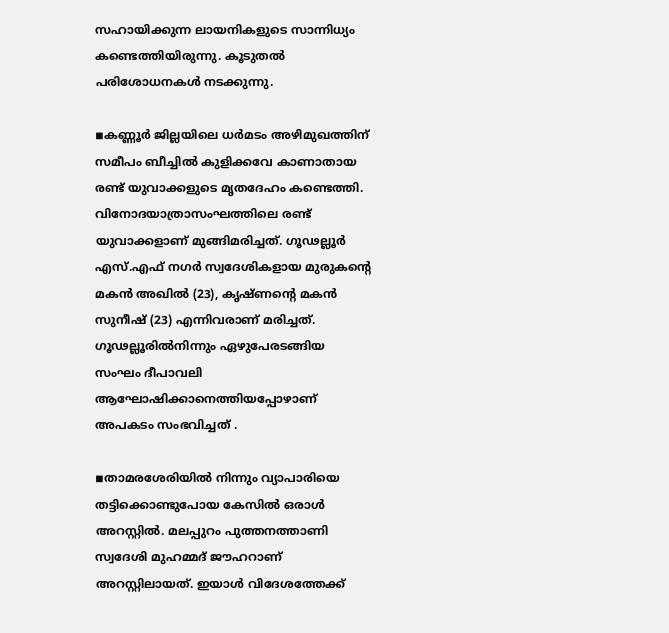സഹായിക്കുന്ന ലായനികളുടെ സാന്നിധ്യം കണ്ടെത്തിയിരുന്നു. കൂടുതല്‍ പരിശോധനകള്‍ നടക്കുന്നു.

◾കണ്ണൂര്‍ ജില്ലയിലെ ധര്‍മടം അഴിമുഖത്തിന് സമീപം ബീച്ചില്‍ കുളിക്കവേ കാണാതായ രണ്ട് യുവാക്കളുടെ മൃതദേഹം കണ്ടെത്തി. വിനോദയാത്രാസംഘത്തിലെ രണ്ട് യുവാക്കളാണ് മുങ്ങിമരിച്ചത്. ഗൂഢല്ലൂര്‍ എസ്.എഫ് നഗര്‍ സ്വദേശികളായ മുരുകന്റെ മകന്‍ അഖില്‍ (23), കൃഷ്ണന്റെ മകന്‍ സുനീഷ് (23) എന്നിവരാണ് മരിച്ചത്. ഗൂഢല്ലൂരില്‍നിന്നും ഏഴുപേരടങ്ങിയ സംഘം ദീപാവലി ആഘോഷിക്കാനെത്തിയപ്പോഴാണ് അപകടം സംഭവിച്ചത് .

◾താമരശേരിയില്‍ നിന്നും വ്യാപാരിയെ തട്ടിക്കൊണ്ടുപോയ കേസില്‍ ഒരാള്‍ അറസ്റ്റില്‍. മലപ്പുറം പുത്തനത്താണി സ്വദേശി മുഹമ്മദ് ജൗഹറാണ് അറസ്റ്റിലായത്. ഇയാള്‍ വിദേശത്തേക്ക്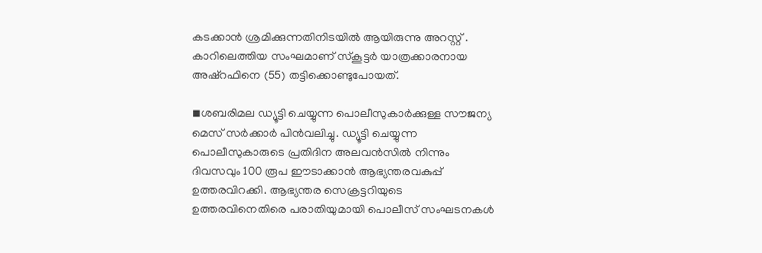കടക്കാന്‍ ശ്രമിക്കുന്നതിനിടയില്‍ ആയിരുന്നു അറസ്റ്റ് . കാറിലെത്തിയ സംഘമാണ് സ്‌കൂട്ടര്‍ യാത്രക്കാരനായ അഷ്‌റഫിനെ (55) തട്ടിക്കൊണ്ടുപോയത്.

◾ശബരിമല ഡ്യൂട്ടി ചെയ്യുന്ന പൊലീസുകാര്‍ക്കുള്ള സൗജന്യ മെസ് സര്‍ക്കാര്‍ പിന്‍വലിച്ചു. ഡ്യൂട്ടി ചെയ്യുന്ന പൊലീസുകാരുടെ പ്രതിദിന അലവന്‍സില്‍ നിന്നും ദിവസവും 100 രൂപ ഈടാക്കാന്‍ ആഭ്യന്തരവകുപ്പ് ഉത്തരവിറക്കി. ആഭ്യന്തര സെക്രട്ടറിയുടെ ഉത്തരവിനെതിരെ പരാതിയുമായി പൊലീസ് സംഘടനകള്‍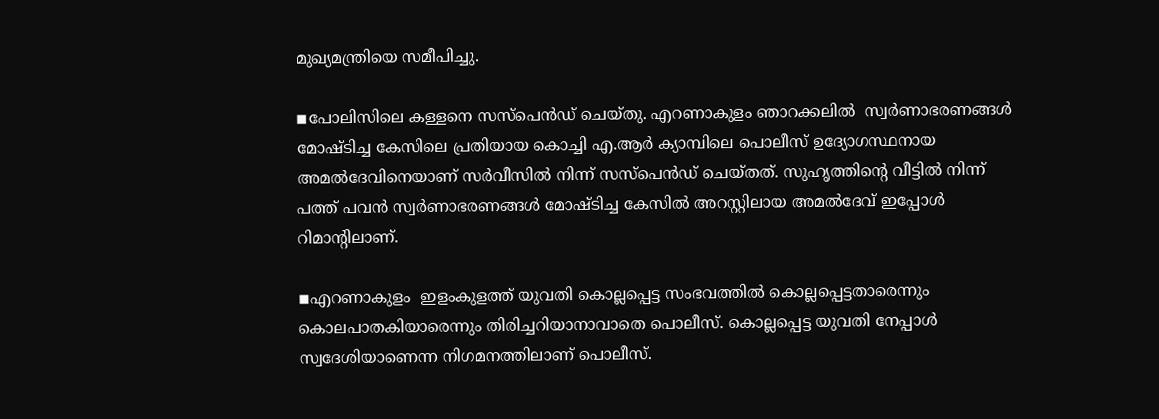മുഖ്യമന്ത്രിയെ സമീപിച്ചു.

◾പോലിസിലെ കള്ളനെ സസ്പെന്‍ഡ് ചെയ്തു. എറണാകുളം ഞാറക്കലില്‍  സ്വര്‍ണാഭരണങ്ങള്‍ മോഷ്ടിച്ച കേസിലെ പ്രതിയായ കൊച്ചി എ.ആര്‍ ക്യാമ്പിലെ പൊലീസ് ഉദ്യോഗസ്ഥനായ അമല്‍ദേവിനെയാണ് സര്‍വീസില്‍ നിന്ന് സസ്പെന്‍ഡ് ചെയ്തത്. സുഹൃത്തിന്റെ വീട്ടില്‍ നിന്ന് പത്ത് പവന്‍ സ്വര്‍ണാഭരണങ്ങള്‍ മോഷ്ടിച്ച കേസില്‍ അറസ്റ്റിലായ അമല്‍ദേവ് ഇപ്പോള്‍ റിമാന്റിലാണ്.

◾എറണാകുളം  ഇളംകുളത്ത് യുവതി കൊല്ലപ്പെട്ട സംഭവത്തില്‍ കൊല്ലപ്പെട്ടതാരെന്നും കൊലപാതകിയാരെന്നും തിരിച്ചറിയാനാവാതെ പൊലീസ്. കൊല്ലപ്പെട്ട യുവതി നേപ്പാള്‍ സ്വദേശിയാണെന്ന നിഗമനത്തിലാണ് പൊലീസ്.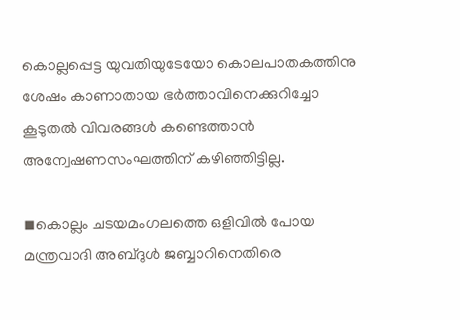കൊല്ലപ്പെട്ട യുവതിയുടേയോ കൊലപാതകത്തിനു ശേഷം കാണാതായ ഭര്‍ത്താവിനെക്കുറിച്ചോ  കൂടുതല്‍ വിവരങ്ങള്‍ കണ്ടെത്താന്‍ അന്വേഷണസംഘത്തിന് കഴിഞ്ഞിട്ടില്ല.

◾കൊല്ലം ചടയമംഗലത്തെ ഒളിവില്‍ പോയ മന്ത്രവാദി അബ്ദുള്‍ ജബ്ബാറിനെതിരെ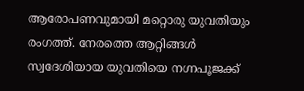ആരോപണവുമായി മറ്റൊരു യുവതിയും രംഗത്ത്. നേരത്തെ ആറ്റിങ്ങള്‍ സ്വദേശിയായ യുവതിയെ നഗ്നപൂജക്ക്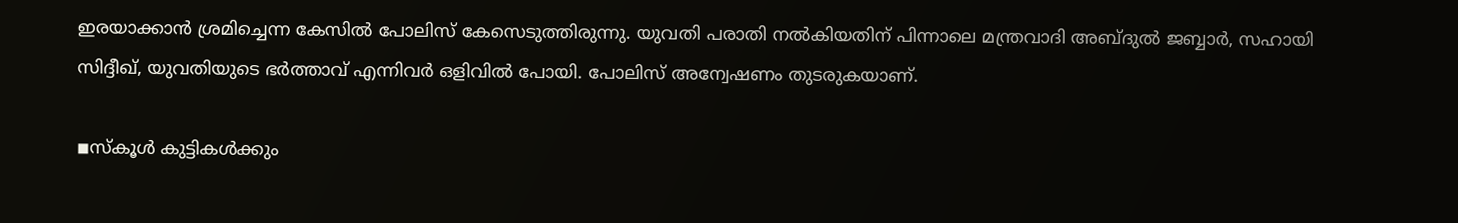ഇരയാക്കാന്‍ ശ്രമിച്ചെന്ന കേസില്‍ പോലിസ് കേസെടുത്തിരുന്നു. യുവതി പരാതി നല്‍കിയതിന് പിന്നാലെ മന്ത്രവാദി അബ്ദുല്‍ ജബ്ബാര്‍, സഹായി സിദ്ദീഖ്, യുവതിയുടെ ഭര്‍ത്താവ് എന്നിവര്‍ ഒളിവില്‍ പോയി. പോലിസ് അന്വേഷണം തുടരുകയാണ്.

◾സ്‌കൂള്‍ കുട്ടികള്‍ക്കും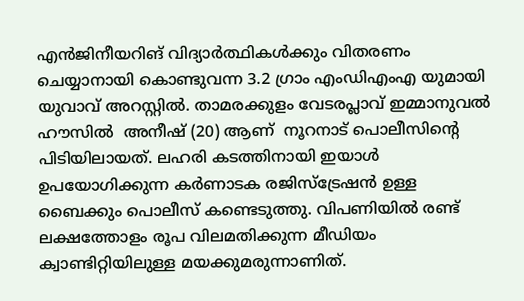എന്‍ജിനീയറിങ് വിദ്യാര്‍ത്ഥികള്‍ക്കും വിതരണം ചെയ്യാനായി കൊണ്ടുവന്ന 3.2 ഗ്രാം എംഡിഎംഎ യുമായി യുവാവ് അറസ്റ്റില്‍. താമരക്കുളം വേടരപ്ലാവ് ഇമ്മാനുവല്‍ ഹൗസില്‍  അനീഷ് (20) ആണ്  നൂറനാട് പൊലീസിന്റെ പിടിയിലായത്. ലഹരി കടത്തിനായി ഇയാള്‍ ഉപയോഗിക്കുന്ന കര്‍ണാടക രജിസ്‌ട്രേഷന്‍ ഉള്ള ബൈക്കും പൊലീസ് കണ്ടെടുത്തു. വിപണിയില്‍ രണ്ട് ലക്ഷത്തോളം രൂപ വിലമതിക്കുന്ന മീഡിയം ക്വാണ്ടിറ്റിയിലുള്ള മയക്കുമരുന്നാണിത്.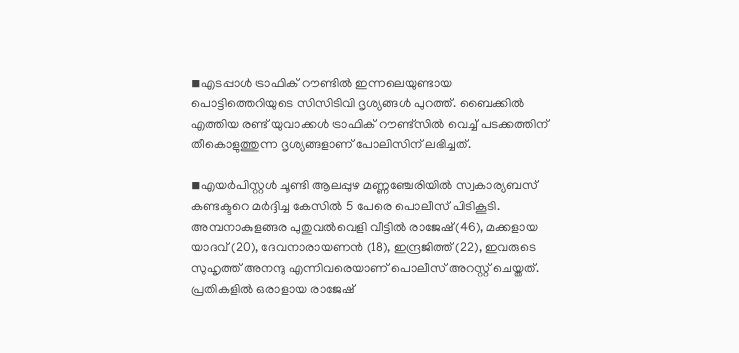◾എടപ്പാള്‍ ട്രാഫിക് റൗണ്ടില്‍ ഇന്നലെയുണ്ടായ പൊട്ടിത്തെറിയുടെ സിസിടിവി ദൃശ്യങ്ങള്‍ പുറത്ത്. ബൈക്കില്‍ എത്തിയ രണ്ട് യുവാക്കള്‍ ട്രാഫിക് റൗണ്ട്സില്‍ വെച്ച് പടക്കത്തിന് തീകൊളുത്തുന്ന ദൃശ്യങ്ങളാണ് പോലിസിന് ലഭിച്ചത്.

◾എയര്‍പിസ്റ്റള്‍ ചൂണ്ടി ആലപ്പുഴ മണ്ണഞ്ചേരിയില്‍ സ്വകാര്യബസ് കണ്ടക്ടറെ മര്‍ദ്ദിച്ച കേസില്‍ 5 പേരെ പൊലീസ് പിടികൂടി. അമ്പനാകുളങ്ങര പുതുവല്‍വെളി വീട്ടില്‍ രാജേഷ്(46), മക്കളായ യാദവ് (20), ദേവനാരായണന്‍ (18), ഇന്ദ്രജിത്ത് (22), ഇവരുടെ സുഹൃത്ത് അനന്ദു എന്നിവരെയാണ് പൊലീസ് അറസ്റ്റ് ചെയ്തത്. പ്രതികളില്‍ ഒരാളായ രാജേഷ്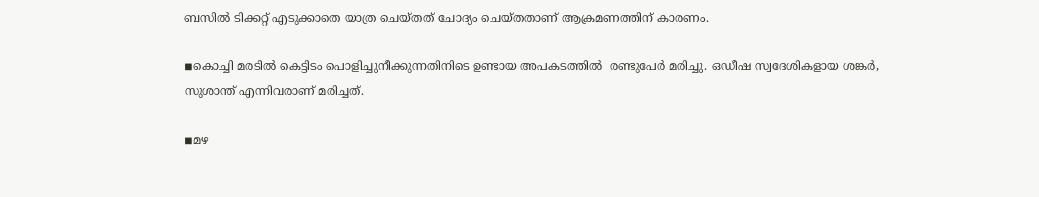ബസില്‍ ടിക്കറ്റ് എടുക്കാതെ യാത്ര ചെയ്തത് ചോദ്യം ചെയ്തതാണ് ആക്രമണത്തിന് കാരണം.

◾കൊച്ചി മരടില്‍ കെട്ടിടം പൊളിച്ചുനീക്കുന്നതിനിടെ ഉണ്ടായ അപകടത്തില്‍  രണ്ടുപേര്‍ മരിച്ചു. ഒഡീഷ സ്വദേശികളായ ശങ്കര്‍, സുശാന്ത് എന്നിവരാണ് മരിച്ചത്.

◾മഴ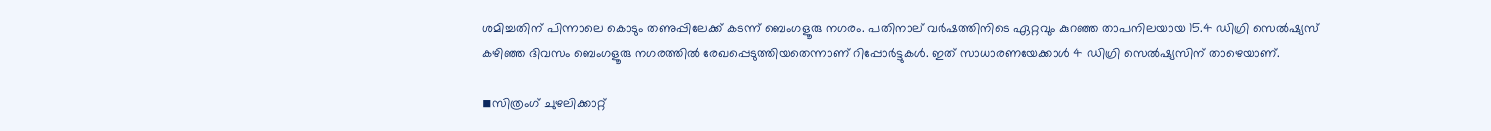ശമിച്ചതിന് പിന്നാലെ കൊടും തണുപ്പിലേക്ക് കടന്ന് ബെംഗളൂരു നഗരം. പതിനാല് വര്‍ഷത്തിനിടെ ഏറ്റവും കുറഞ്ഞ താപനിലയായ 15.4 ഡിഗ്രി സെല്‍ഷ്യസ് കഴിഞ്ഞ ദിവസം ബെംഗളൂരു നഗരത്തില്‍ രേഖപ്പെടുത്തിയതെന്നാണ് റിപ്പോര്‍ട്ടുകള്‍. ഇത് സാധാരണയേക്കാള്‍ 4 ഡിഗ്രി സെല്‍ഷ്യസിന് താഴെയാണ്.

◾സിത്രംഗ് ചുഴലിക്കാറ്റ്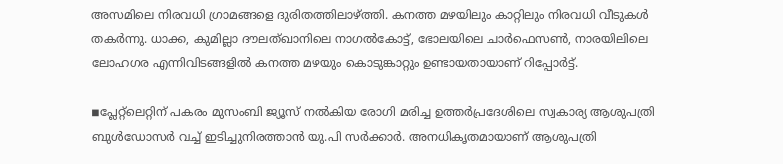അസമിലെ നിരവധി ഗ്രാമങ്ങളെ ദുരിതത്തിലാഴ്ത്തി. കനത്ത മഴയിലും കാറ്റിലും നിരവധി വീടുകള്‍ തകര്‍ന്നു. ധാക്ക, കുമില്ലാ ദൗലത്ഖാനിലെ നാഗല്‍കോട്ട്, ഭോലയിലെ ചാര്‍ഫെസണ്‍, നാരയിലിലെ ലോഹഗര എന്നിവിടങ്ങളില്‍ കനത്ത മഴയും കൊടുങ്കാറ്റും ഉണ്ടായതായാണ് റിപ്പോര്‍ട്ട്.

◾പ്ലേറ്റ്‌ലെറ്റിന് പകരം മുസംബി ജ്യൂസ് നല്‍കിയ രോഗി മരിച്ച ഉത്തര്‍പ്രദേശിലെ സ്വകാര്യ ആശുപത്രി ബുള്‍ഡോസര്‍ വച്ച് ഇടിച്ചുനിരത്താന്‍ യു.പി സര്‍ക്കാര്‍. അനധികൃതമായാണ് ആശുപത്രി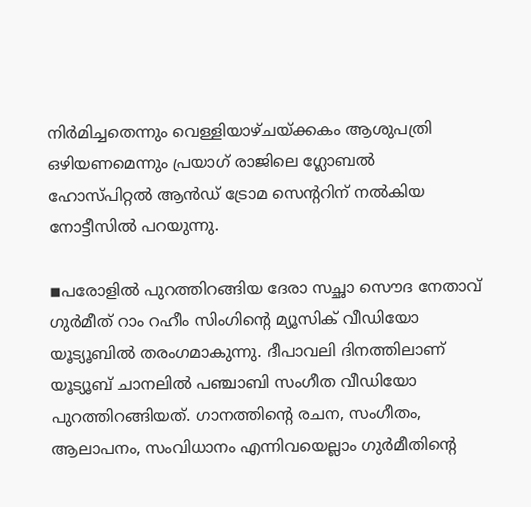നിര്‍മിച്ചതെന്നും വെള്ളിയാഴ്ചയ്ക്കകം ആശുപത്രി ഒഴിയണമെന്നും പ്രയാഗ് രാജിലെ ഗ്ലോബല്‍ ഹോസ്പിറ്റല്‍ ആന്‍ഡ് ട്രോമ സെന്ററിന് നല്‍കിയ നോട്ടീസില്‍ പറയുന്നു.

◾പരോളില്‍ പുറത്തിറങ്ങിയ ദേരാ സച്ഛാ സൌദ നേതാവ് ഗുര്‍മീത് റാം റഹീം സിംഗിന്റെ മ്യൂസിക് വീഡിയോ യൂട്യൂബില്‍ തരംഗമാകുന്നു. ദീപാവലി ദിനത്തിലാണ് യൂട്യൂബ് ചാനലില്‍ പഞ്ചാബി സംഗീത വീഡിയോ പുറത്തിറങ്ങിയത്. ഗാനത്തിന്റെ രചന, സംഗീതം, ആലാപനം, സംവിധാനം എന്നിവയെല്ലാം ഗുര്‍മീതിന്റെ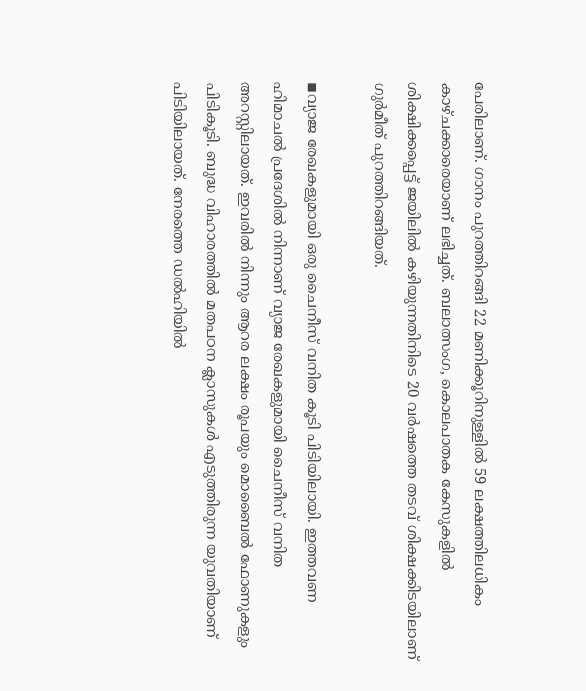പേരിലാണ്. ഗാനം പുറത്തിറങ്ങി 22 മണിക്കൂറിനുള്ളില്‍ 59 ലക്ഷത്തിലധികം കാഴ്ചക്കാരെയാണ് ലഭിച്ചത്. ബലാത്സംഗ, കൊലപാതക കേസുകളില്‍ ശിക്ഷിക്കപ്പെട്ട് ജയിലില്‍ കഴിയുന്നതിനിടെ 20 വര്‍ഷത്തെ തടവ് ശിക്ഷക്കിടയിലാണ് ഗുര്‍മീത് പുറത്തിറങ്ങിയത്.

◾വ്യാജ രേഖകളുമായി ഒരു ചൈനീസ് വനിത കൂടി പിടിയിലായി. ഇത്തവണ ഹിമാചല്‍ പ്രദേശില്‍ നിന്നാണ് വ്യാജ രേഖകളുമായി ചൈനീസ് വനിത അറസ്റ്റിലായത്. ഇവരില്‍ നിന്നും ആറര ലക്ഷം രൂപയും മൊബൈല്‍ ഫോണുകളും പിടികൂടി. ബുദ്ധ വിഹാരത്തില്‍ മതപഠന ക്ലാസുകള്‍ എടുത്തിരുന്ന യുവതിയാണ് പിടിയിലായത്. നേരത്തെ ഡല്‍ഹിയില്‍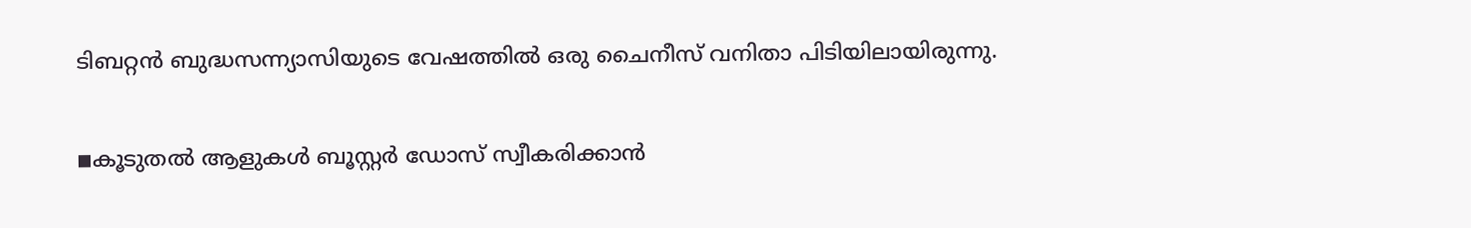ടിബറ്റന്‍ ബുദ്ധസന്ന്യാസിയുടെ വേഷത്തില്‍ ഒരു ചൈനീസ് വനിതാ പിടിയിലായിരുന്നു.

◾കൂടുതല്‍ ആളുകള്‍ ബൂസ്റ്റര്‍ ഡോസ് സ്വീകരിക്കാന്‍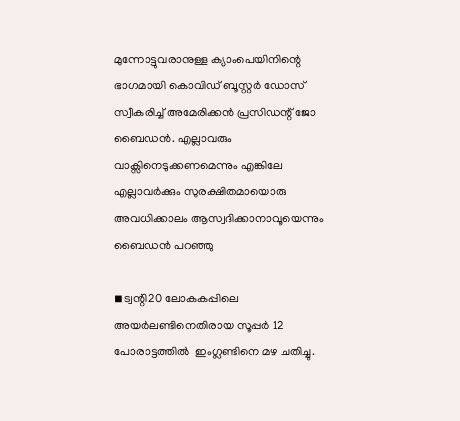മുന്നോട്ടുവരാനുള്ള ക്യാംപെയിനിന്റെ ഭാഗമായി കൊവിഡ് ബൂസ്റ്റര്‍ ഡോസ് സ്വീകരിച്ച് അമേരിക്കന്‍ പ്രസിഡന്റ് ജോ ബൈഡന്‍. എല്ലാവരും വാക്സിനെടുക്കണമെന്നും എങ്കിലേ എല്ലാവര്‍ക്കും സുരക്ഷിതമായൊരു അവധിക്കാലം ആസ്വദിക്കാനാവൂയെന്നും ബൈഡന്‍ പറഞ്ഞു

◾ട്വന്റി20 ലോകകപ്പിലെ അയര്‍ലണ്ടിനെതിരായ സൂപ്പര്‍ 12 പോരാട്ടത്തില്‍  ഇംഗ്ലണ്ടിനെ മഴ ചതിച്ചു.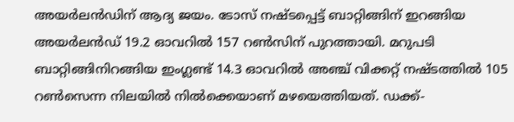അയര്‍ലന്‍ഡിന് ആദ്യ ജയം. ടോസ് നഷ്ടപ്പെട്ട് ബാറ്റിങ്ങിന് ഇറങ്ങിയ അയര്‍ലന്‍ഡ് 19.2 ഓവറില്‍ 157 റണ്‍സിന് പുറത്തായി. മറുപടി ബാറ്റിങ്ങിനിറങ്ങിയ ഇംഗ്ലണ്ട് 14.3 ഓവറില്‍ അഞ്ച് വിക്കറ്റ് നഷ്ടത്തില്‍ 105 റണ്‍സെന്ന നിലയില്‍ നില്‍ക്കെയാണ് മഴയെത്തിയത്. ഡക്ക്-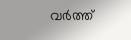വര്‍ത്ത്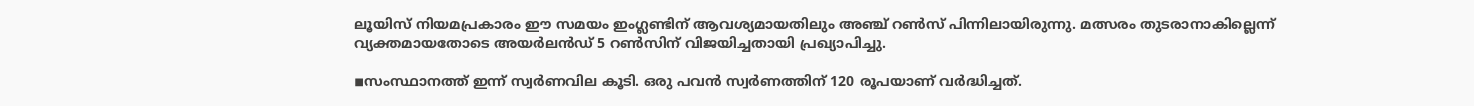ലൂയിസ് നിയമപ്രകാരം ഈ സമയം ഇംഗ്ലണ്ടിന് ആവശ്യമായതിലും അഞ്ച് റണ്‍സ് പിന്നിലായിരുന്നു. മത്സരം തുടരാനാകില്ലെന്ന് വ്യക്തമായതോടെ അയര്‍ലന്‍ഡ് 5 റണ്‍സിന് വിജയിച്ചതായി പ്രഖ്യാപിച്ചു.

◾സംസ്ഥാനത്ത് ഇന്ന് സ്വര്‍ണവില കൂടി. ഒരു പവന്‍ സ്വര്‍ണത്തിന് 120 രൂപയാണ് വര്‍ദ്ധിച്ചത്.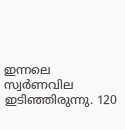ഇന്നലെ സ്വര്‍ണവില ഇടിഞ്ഞിരുന്നു. 120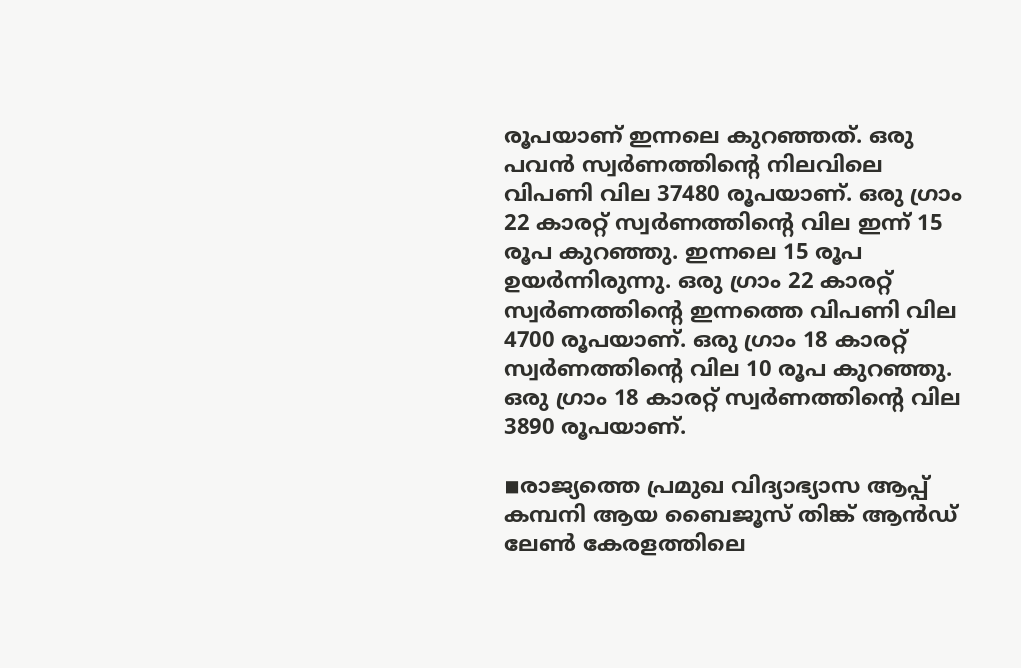രൂപയാണ് ഇന്നലെ കുറഞ്ഞത്. ഒരു പവന്‍ സ്വര്‍ണത്തിന്റെ നിലവിലെ വിപണി വില 37480 രൂപയാണ്. ഒരു ഗ്രാം 22 കാരറ്റ് സ്വര്‍ണത്തിന്റെ വില ഇന്ന് 15 രൂപ കുറഞ്ഞു. ഇന്നലെ 15 രൂപ ഉയര്‍ന്നിരുന്നു. ഒരു ഗ്രാം 22 കാരറ്റ് സ്വര്‍ണത്തിന്റെ ഇന്നത്തെ വിപണി വില 4700 രൂപയാണ്. ഒരു ഗ്രാം 18 കാരറ്റ് സ്വര്‍ണത്തിന്റെ വില 10 രൂപ കുറഞ്ഞു. ഒരു ഗ്രാം 18 കാരറ്റ് സ്വര്‍ണത്തിന്റെ വില 3890 രൂപയാണ്.

◾രാജ്യത്തെ പ്രമുഖ വിദ്യാഭ്യാസ ആപ്പ് കമ്പനി ആയ ബൈജൂസ് തിങ്ക് ആന്‍ഡ് ലേണ്‍ കേരളത്തിലെ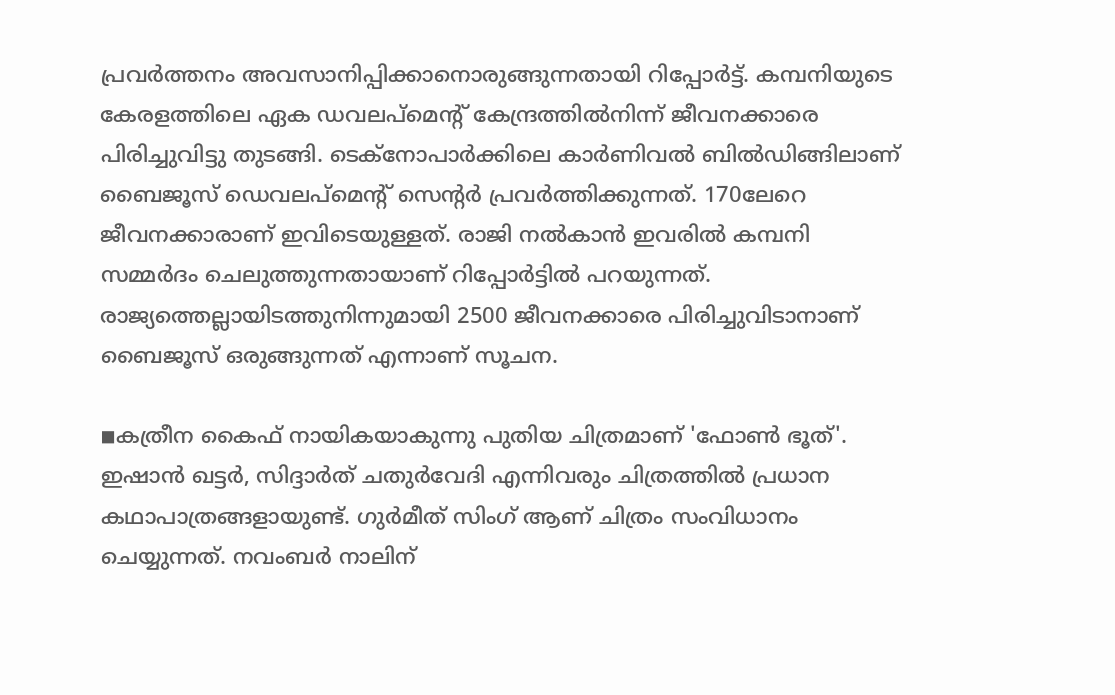പ്രവര്‍ത്തനം അവസാനിപ്പിക്കാനൊരുങ്ങുന്നതായി റിപ്പോര്‍ട്ട്. കമ്പനിയുടെ കേരളത്തിലെ ഏക ഡവലപ്‌മെന്റ് കേന്ദ്രത്തില്‍നിന്ന് ജീവനക്കാരെ പിരിച്ചുവിട്ടു തുടങ്ങി. ടെക്‌നോപാര്‍ക്കിലെ കാര്‍ണിവല്‍ ബില്‍ഡിങ്ങിലാണ് ബൈജൂസ് ഡെവലപ്‌മെന്റ് സെന്റര്‍ പ്രവര്‍ത്തിക്കുന്നത്. 170ലേറെ ജീവനക്കാരാണ് ഇവിടെയുള്ളത്. രാജി നല്‍കാന്‍ ഇവരില്‍ കമ്പനി സമ്മര്‍ദം ചെലുത്തുന്നതായാണ് റിപ്പോര്‍ട്ടില്‍ പറയുന്നത്. രാജ്യത്തെല്ലായിടത്തുനിന്നുമായി 2500 ജീവനക്കാരെ പിരിച്ചുവിടാനാണ് ബൈജൂസ് ഒരുങ്ങുന്നത് എന്നാണ് സൂചന.

◾കത്രീന കൈഫ് നായികയാകുന്നു പുതിയ ചിത്രമാണ് 'ഫോണ്‍ ഭൂത്'. ഇഷാന്‍ ഖട്ടര്‍, സിദ്ദാര്‍ത് ചതുര്‍വേദി എന്നിവരും ചിത്രത്തില്‍ പ്രധാന കഥാപാത്രങ്ങളായുണ്ട്. ഗുര്‍മീത് സിംഗ് ആണ് ചിത്രം സംവിധാനം ചെയ്യുന്നത്. നവംബര്‍ നാലിന്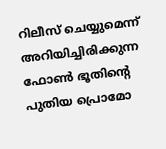റിലീസ് ചെയ്യുമെന്ന് അറിയിച്ചിരിക്കുന്ന ഫോണ്‍ ഭൂതിന്റെ പുതിയ പ്രൊമോ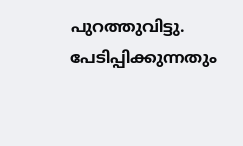പുറത്തുവിട്ടു. പേടിപ്പിക്കുന്നതും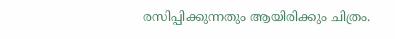രസിപ്പിക്കുന്നതും ആയിരിക്കും ചിത്രം.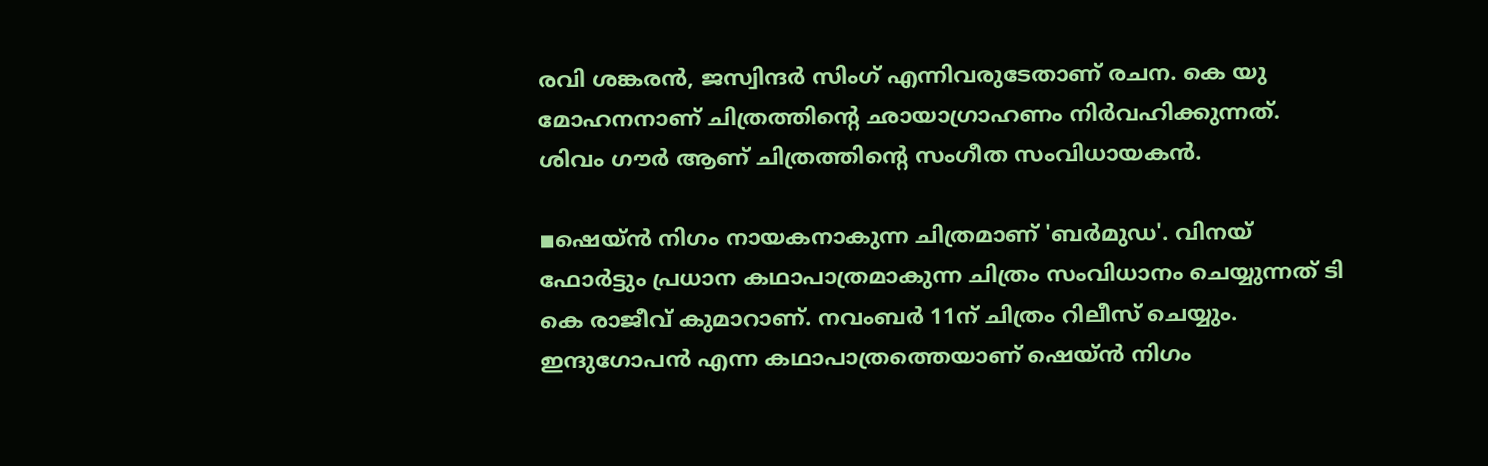രവി ശങ്കരന്‍, ജസ്വിന്ദര്‍ സിംഗ് എന്നിവരുടേതാണ് രചന. കെ യു മോഹനനാണ് ചിത്രത്തിന്റെ ഛായാഗ്രാഹണം നിര്‍വഹിക്കുന്നത്. ശിവം ഗൗര്‍ ആണ് ചിത്രത്തിന്റെ സംഗീത സംവിധായകന്‍.

◾ഷെയ്ന്‍ നിഗം നായകനാകുന്ന ചിത്രമാണ് 'ബര്‍മുഡ'. വിനയ് ഫോര്‍ട്ടും പ്രധാന കഥാപാത്രമാകുന്ന ചിത്രം സംവിധാനം ചെയ്യുന്നത് ടി കെ രാജീവ് കുമാറാണ്. നവംബര്‍ 11ന് ചിത്രം റിലീസ് ചെയ്യും. ഇന്ദുഗോപന്‍ എന്ന കഥാപാത്രത്തെയാണ് ഷെയ്ന്‍ നിഗം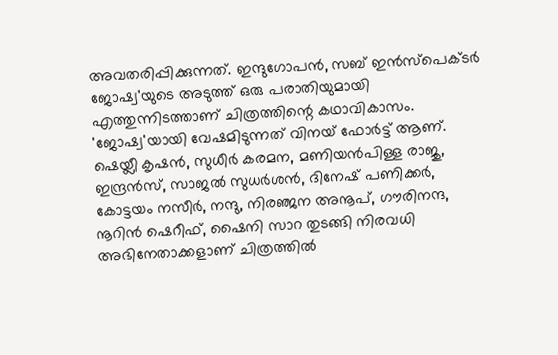അവതരിപ്പിക്കുന്നത്. ഇന്ദുഗോപൻ, സബ് ഇന്‍സ്പെക്ടര്‍ ജോഷ്വ'യുടെ അടുത്ത് ഒരു പരാതിയുമായി എത്തുന്നിടത്താണ് ചിത്രത്തിന്റെ കഥാവികാസം. 'ജോഷ്വ'യായി വേഷമിടുന്നത് വിനയ് ഫോര്‍ട്ട് ആണ്. ഷെയ്ലീ കൃഷന്‍, സുധീര്‍ കരമന, മണിയന്‍പിള്ള രാജു, ഇന്ദ്രന്‍സ്, സാജല്‍ സുധര്‍ശന്‍, ദിനേഷ് പണിക്കര്‍, കോട്ടയം നസീര്‍, നന്ദു, നിരഞ്ജന അനൂപ്, ഗൗരിനന്ദ, നൂറിന്‍ ഷെറീഫ്, ഷൈനി സാറ തുടങ്ങി നിരവധി അഭിനേതാക്കളാണ് ചിത്രത്തില്‍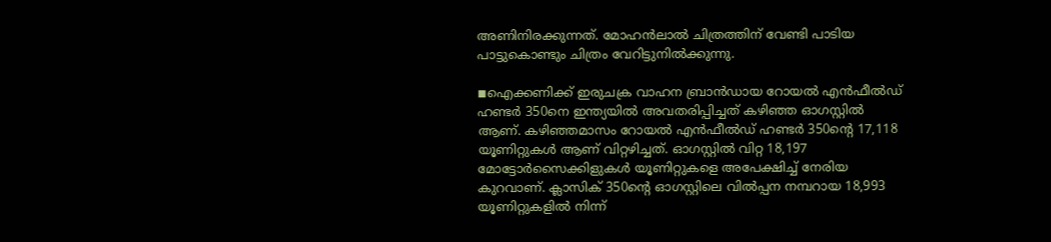അണിനിരക്കുന്നത്. മോഹന്‍ലാല്‍ ചിത്രത്തിന് വേണ്ടി പാടിയ പാട്ടുകൊണ്ടും ചിത്രം വേറിട്ടുനില്‍ക്കുന്നു.

◾ഐക്കണിക്ക് ഇരുചക്ര വാഹന ബ്രാന്‍ഡായ റോയല്‍ എന്‍ഫീല്‍ഡ് ഹണ്ടര്‍ 350നെ ഇന്ത്യയില്‍ അവതരിപ്പിച്ചത് കഴിഞ്ഞ ഓഗസ്റ്റില്‍ ആണ്. കഴിഞ്ഞമാസം റോയല്‍ എന്‍ഫീല്‍ഡ് ഹണ്ടര്‍ 350ന്റെ 17,118 യൂണിറ്റുകള്‍ ആണ് വിറ്റഴിച്ചത്. ഓഗസ്റ്റില്‍ വിറ്റ 18,197 മോട്ടോര്‍സൈക്കിളുകള്‍ യൂണിറ്റുകളെ അപേക്ഷിച്ച് നേരിയ കുറവാണ്. ക്ലാസിക് 350ന്റെ ഓഗസ്റ്റിലെ വില്‍പ്പന നമ്പറായ 18,993 യൂണിറ്റുകളില്‍ നിന്ന്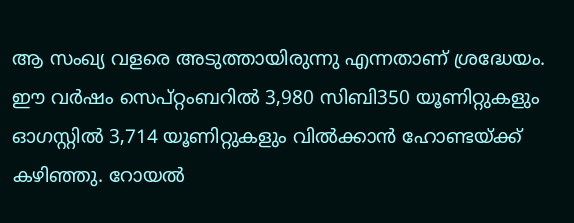ആ സംഖ്യ വളരെ അടുത്തായിരുന്നു എന്നതാണ് ശ്രദ്ധേയം. ഈ വര്‍ഷം സെപ്റ്റംബറില്‍ 3,980 സിബി350 യൂണിറ്റുകളും ഓഗസ്റ്റില്‍ 3,714 യൂണിറ്റുകളും വില്‍ക്കാന്‍ ഹോണ്ടയ്ക്ക് കഴിഞ്ഞു. റോയല്‍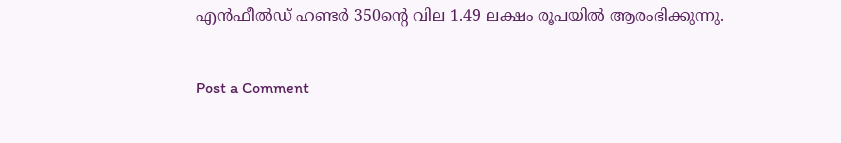എന്‍ഫീല്‍ഡ് ഹണ്ടര്‍ 350ന്റെ വില 1.49 ലക്ഷം രൂപയില്‍ ആരംഭിക്കുന്നു.

Post a Comment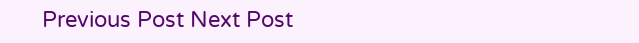Previous Post Next Post